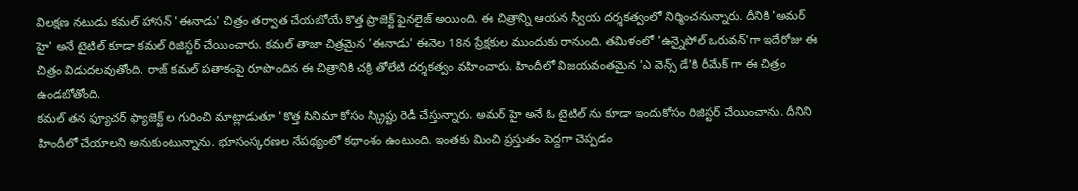విలక్షణ నటుడు కమల్ హాసన్ 'ఈనాడు' చిత్రం తర్వాత చేయబోయే కొత్త ప్రాజెక్ట్ ఫైనలైజ్ అయింది. ఈ చిత్రాన్ని ఆయన స్వీయ దర్శకత్వంలో నిర్మించనున్నారు. దీనికి 'అమర్ హై' అనే టైటిల్ కూడా కమల్ రిజిస్టర్ చేయించారు. కమల్ తాజా చిత్రమైన 'ఈనాడు' ఈనెల 18న ప్రేక్షకుల ముందుకు రానుంది. తమిళంలో 'ఉన్నైపోల్ ఒరువన్'గా ఇదేరోజు ఈ చిత్రం విడుదలవుతోంది. రాజ్ కమల్ పతాకంపై రూపొందిన ఈ చిత్రానికి చక్రి తోలేటి దర్శకత్వం వహించారు. హిందీలో విజయవంతమైన 'ఎ వెన్స్ డే'కి రీమేక్ గా ఈ చిత్రం ఉండబోతోంది.
కమల్ తన ఫ్యూచర్ ఫ్యాజెక్ట్ ల గురించి మాట్లాడుతూ 'కొత్త సినిమా కోసం స్క్రిప్టు రెడీ చేస్తున్నారు. అమర్ హై అనే ఓ టైటిల్ ను కూడా ఇందుకోసం రిజిస్టర్ చేయించాను. దీనిని హిందీలో చేయాలని అనుకుంటున్నాను. భూసంస్కరణల నేపథ్యంలో కథాంశం ఉంటుంది. ఇంతకు మించి ప్రస్తుతం పెద్దగా చెప్పడం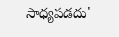సాధ్యపడదు'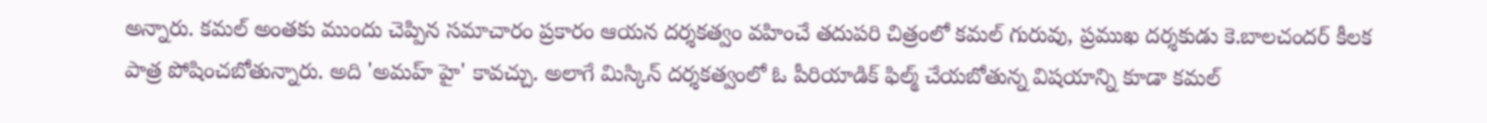అన్నారు. కమల్ అంతకు ముందు చెప్పిన సమాచారం ప్రకారం ఆయన దర్శకత్వం వహించే తదుపరి చిత్రంలో కమల్ గురువు, ప్రముఖ దర్శకుడు కె.బాలచందర్ కీలక పాత్ర పోషించబోతున్నారు. అది 'అమహ్ హై' కావచ్చు. అలాగే మిస్కిన్ దర్శకత్వంలో ఓ పీరియాడిక్ ఫిల్మ్ చేయబోతున్న విషయాన్ని కూడా కమల్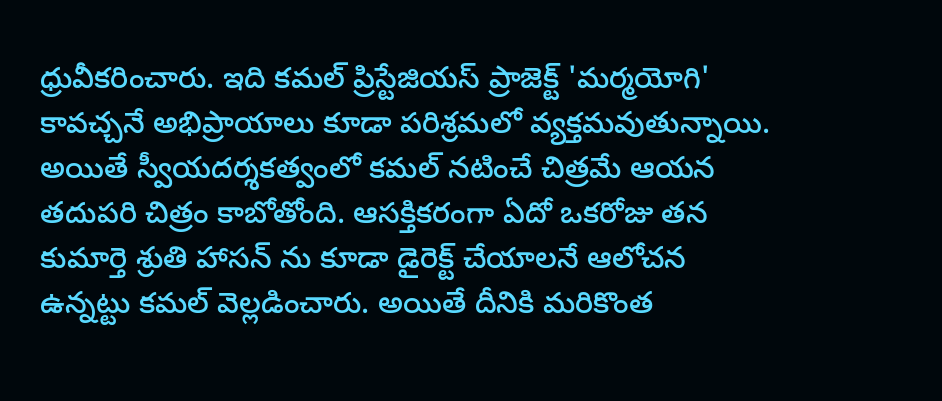ధ్రువీకరించారు. ఇది కమల్ ప్రిస్టేజియస్ ప్రాజెక్ట్ 'మర్మయోగి' కావచ్చనే అభిప్రాయాలు కూడా పరిశ్రమలో వ్యక్తమవుతున్నాయి. అయితే స్వీయదర్శకత్వంలో కమల్ నటించే చిత్రమే ఆయన తదుపరి చిత్రం కాబోతోంది. ఆసక్తికరంగా ఏదో ఒకరోజు తన కుమార్తె శ్రుతి హాసన్ ను కూడా డైరెక్ట్ చేయాలనే ఆలోచన ఉన్నట్టు కమల్ వెల్లడించారు. అయితే దీనికి మరికొంత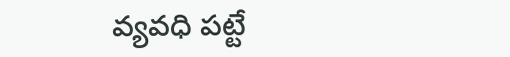వ్యవధి పట్టే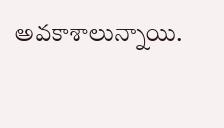అవకాశాలున్నాయి.